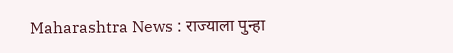Maharashtra News : राज्याला पुन्हा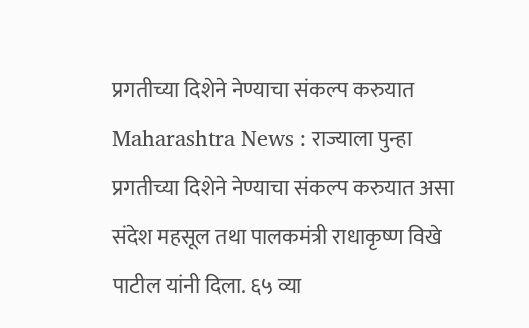प्रगतीच्या दिशेने नेण्याचा संकल्प करुयात
Maharashtra News : राज्याला पुन्हा प्रगतीच्या दिशेने नेण्याचा संकल्प करुयात असा संदेश महसूल तथा पालकमंत्री राधाकृष्ण विखे पाटील यांनी दिला. ६५ व्या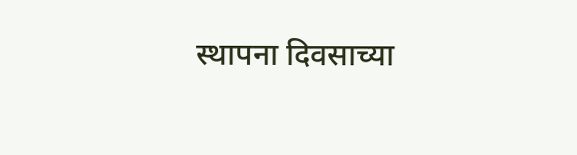स्थापना दिवसाच्या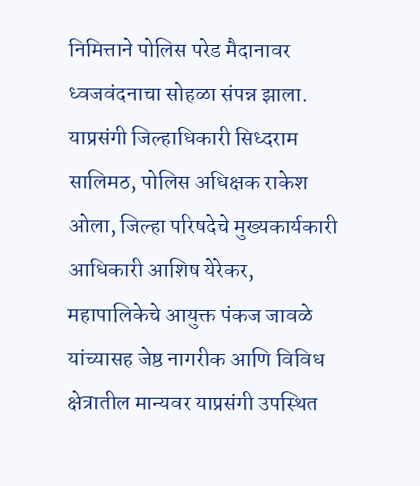निमित्ताने पोलिस परेड मैदानावर ध्वजवंदनाचा सोहळा संपन्न झाला. याप्रसंगी जिल्हाधिकारी सिध्दराम सालिमठ, पोलिस अधिक्षक राकेश ओला, जिल्हा परिषदेचे मुख्यकार्यकारी आधिकारी आशिष येरेकर, महापालिकेचे आयुक्त पंकज जावळे यांच्यासह जेष्ठ नागरीक आणि विविध क्षेत्रातील मान्यवर याप्रसंगी उपस्थित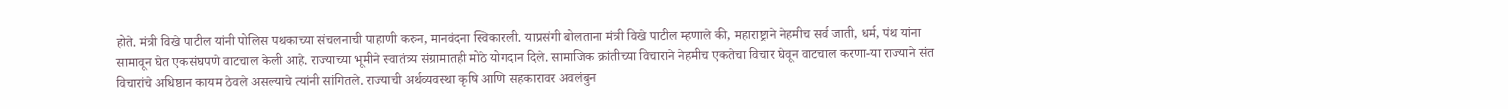होते. मंत्री विखे पाटील यांनी पोलिस पथकाच्या संचलनाची पाहाणी करुन, मानवंदना स्विकारली. याप्रसंगी बोलताना मंत्री विखे पाटील म्हणाले की, महाराष्ट्राने नेहमीच सर्व जाती, धर्म, पंथ यांना सामावून घेत एकसंघपणे वाटचाल केली आहे. राज्याच्या भूमीने स्वातंत्र्य संग्रामातही मोठे योगदान दिले. सामाजिक क्रांतीच्या विचाराने नेहमीच एकतेचा विचार घेवून वाटचाल करणा-या राज्याने संत विचारांचे अधिष्ठान कायम ठेवले असल्याचे त्यांनी सांगितले. राज्याची अर्थव्यवस्था कृषि आणि सहकारावर अवलंबुन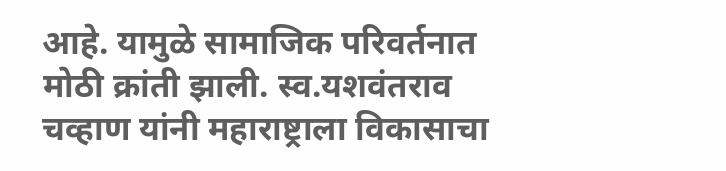आहे. यामुळे सामाजिक परिवर्तनात मोठी क्रांती झाली. स्व.यशवंतराव चव्हाण यांनी महाराष्ट्राला विकासाचा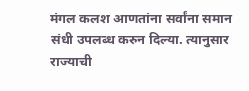मंगल कलश आणतांना सर्वांना समान संधी उपलब्ध करुन दिल्या. त्यानुसार राज्याची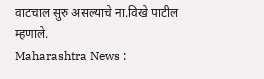वाटचाल सुरु असल्याचे ना.विखे पाटील म्हणाले.
Maharashtra News :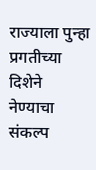राज्याला पुन्हा प्रगतीच्या दिशेने नेण्याचा संकल्प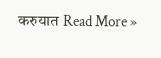करुयात Read More »